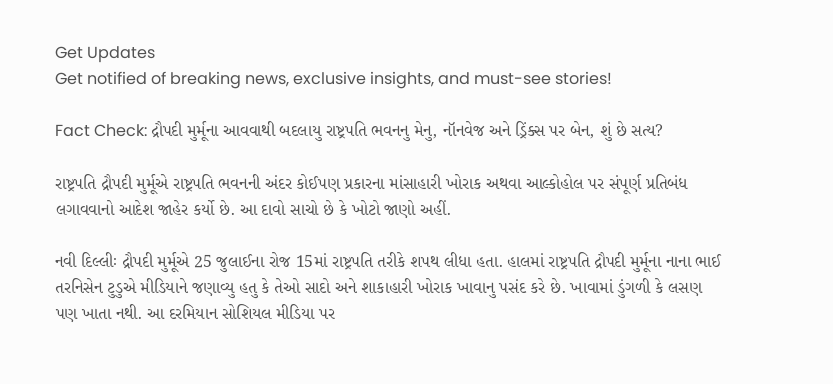Get Updates
Get notified of breaking news, exclusive insights, and must-see stories!

Fact Check: દ્રૌપદી મુર્મૂના આવવાથી બદલાયુ રાષ્ટ્રપતિ ભવનનુ મેનુ, નૉનવેજ અને ડ્રિંક્સ પર બેન, શું છે સત્ય?

રાષ્ટ્રપતિ દ્રૌપદી મુર્મૂએ રાષ્ટ્રપતિ ભવનની અંદર કોઈપણ પ્રકારના માંસાહારી ખોરાક અથવા આલ્કોહોલ પર સંપૂર્ણ પ્રતિબંધ લગાવવાનો આદેશ જાહેર કર્યો છે. આ દાવો સાચો છે કે ખોટો જાણો અહીં.

નવી દિલ્લીઃ દ્રૌપદી મુર્મૂએ 25 જુલાઈના રોજ 15માં રાષ્ટ્રપતિ તરીકે શપથ લીધા હતા. હાલમાં રાષ્ટ્રપતિ દ્રૌપદી મુર્મૂના નાના ભાઈ તરનિસેન ટુડુએ મીડિયાને જણાવ્યુ હતુ કે તેઓ સાદો અને શાકાહારી ખોરાક ખાવાનુ પસંદ કરે છે. ખાવામાં ડુંગળી કે લસણ પણ ખાતા નથી. આ દરમિયાન સોશિયલ મીડિયા પર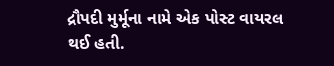દ્રૌપદી મુર્મૂના નામે એક પોસ્ટ વાયરલ થઈ હતી.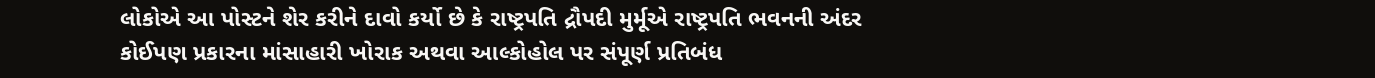લોકોએ આ પોસ્ટને શેર કરીને દાવો કર્યો છે કે રાષ્ટ્રપતિ દ્રૌપદી મુર્મૂએ રાષ્ટ્રપતિ ભવનની અંદર કોઈપણ પ્રકારના માંસાહારી ખોરાક અથવા આલ્કોહોલ પર સંપૂર્ણ પ્રતિબંધ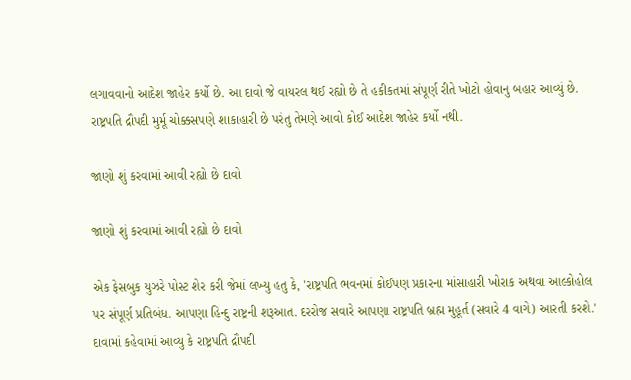લગાવવાનો આદેશ જાહેર કર્યો છે. આ દાવો જે વાયરલ થઈ રહ્યો છે તે હકીકતમાં સંપૂર્ણ રીતે ખોટો હોવાનુ બહાર આવ્યું છે. રાષ્ટ્રપતિ દ્રૌપદી મુર્મૂ ચોક્કસપણે શાકાહારી છે પરંતુ તેમણે આવો કોઈ આદેશ જાહેર કર્યો નથી.

જાણો શું કરવામાં આવી રહ્યો છે દાવો

જાણો શું કરવામાં આવી રહ્યો છે દાવો

એક ફેસબુક યુઝરે પોસ્ટ શેર કરી જેમાં લખ્યુ હતુ કે, 'રાષ્ટ્રપતિ ભવનમાં કોઈપણ પ્રકારના માંસાહારી ખોરાક અથવા આલ્કોહોલ પર સંપૂર્ણ પ્રતિબંધ. આપણા હિન્દુ રાષ્ટ્રની શરૂઆત. દરરોજ સવારે આપણા રાષ્ટ્રપતિ બ્રહ્મ મુહૂર્ત (સવારે 4 વાગે) આરતી કરશે.' દાવામાં કહેવામાં આવ્યુ કે રાષ્ટ્રપતિ દ્રૌપદી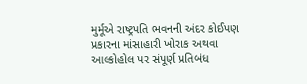મુર્મૂએ રાષ્ટ્રપતિ ભવનની અંદર કોઈપણ પ્રકારના માંસાહારી ખોરાક અથવા આલ્કોહોલ પર સંપૂર્ણ પ્રતિબંધ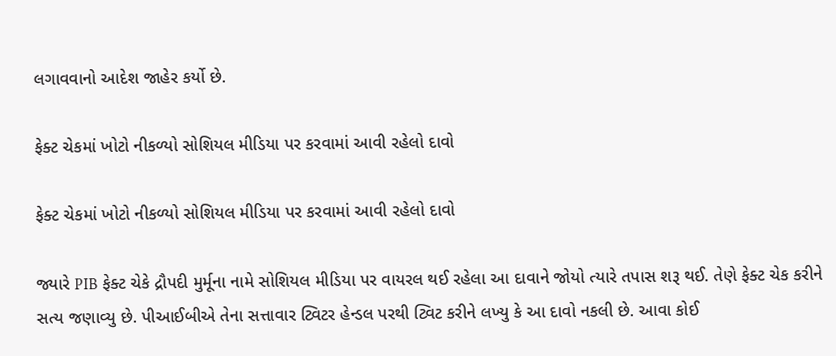લગાવવાનો આદેશ જાહેર કર્યો છે.

ફેક્ટ ચેકમાં ખોટો નીકળ્યો સોશિયલ મીડિયા પર કરવામાં આવી રહેલો દાવો

ફેક્ટ ચેકમાં ખોટો નીકળ્યો સોશિયલ મીડિયા પર કરવામાં આવી રહેલો દાવો

જ્યારે PIB ફેક્ટ ચેકે દ્રૌપદી મુર્મૂના નામે સોશિયલ મીડિયા પર વાયરલ થઈ રહેલા આ દાવાને જોયો ત્યારે તપાસ શરૂ થઈ. તેણે ફેક્ટ ચેક કરીને સત્ય જણાવ્યુ છે. પીઆઈબીએ તેના સત્તાવાર ટ્વિટર હેન્ડલ પરથી ટ્વિટ કરીને લખ્યુ કે આ દાવો નકલી છે. આવા કોઈ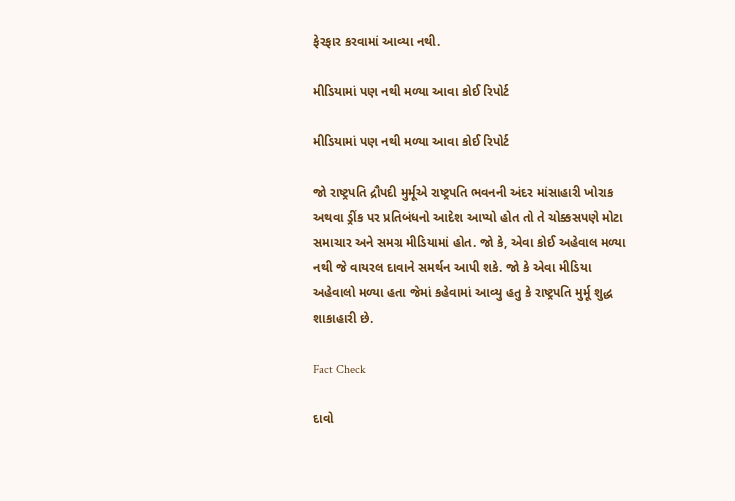ફેરફાર કરવામાં આવ્યા નથી.

મીડિયામાં પણ નથી મળ્યા આવા કોઈ રિપોર્ટ

મીડિયામાં પણ નથી મળ્યા આવા કોઈ રિપોર્ટ

જો રાષ્ટ્રપતિ દ્રૌપદી મુર્મૂએ રાષ્ટ્રપતિ ભવનની અંદર માંસાહારી ખોરાક અથવા ડ્રીંક પર પ્રતિબંધનો આદેશ આપ્યો હોત તો તે ચોક્કસપણે મોટા સમાચાર અને સમગ્ર મીડિયામાં હોત. જો કે, એવા કોઈ અહેવાલ મળ્યા નથી જે વાયરલ દાવાને સમર્થન આપી શકે. જો કે એવા મીડિયા અહેવાલો મળ્યા હતા જેમાં કહેવામાં આવ્યુ હતુ કે રાષ્ટ્રપતિ મુર્મૂ શુદ્ધ શાકાહારી છે.

Fact Check

દાવો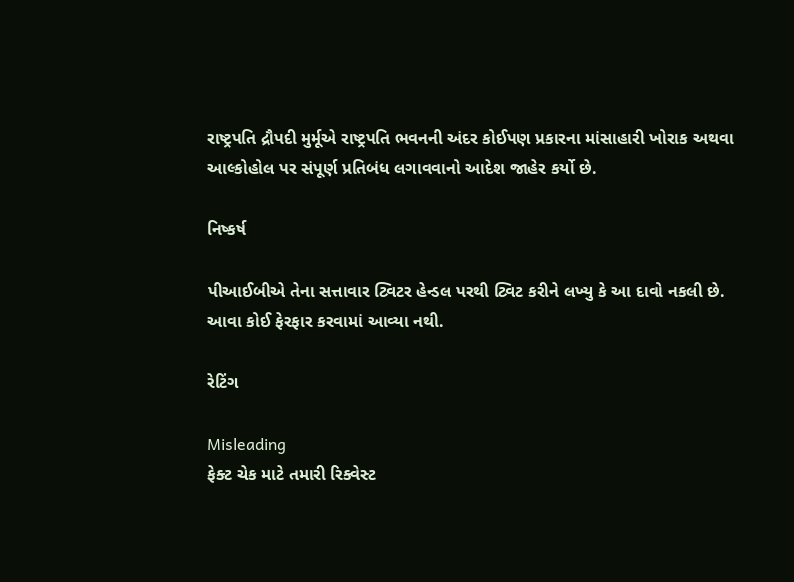રાષ્ટ્રપતિ દ્રૌપદી મુર્મૂએ રાષ્ટ્રપતિ ભવનની અંદર કોઈપણ પ્રકારના માંસાહારી ખોરાક અથવા આલ્કોહોલ પર સંપૂર્ણ પ્રતિબંધ લગાવવાનો આદેશ જાહેર કર્યો છે.

નિષ્કર્ષ

પીઆઈબીએ તેના સત્તાવાર ટ્વિટર હેન્ડલ પરથી ટ્વિટ કરીને લખ્યુ કે આ દાવો નકલી છે. આવા કોઈ ફેરફાર કરવામાં આવ્યા નથી.

રેટિંગ

Misleading
ફેક્ટ ચેક માટે તમારી રિક્વેસ્ટ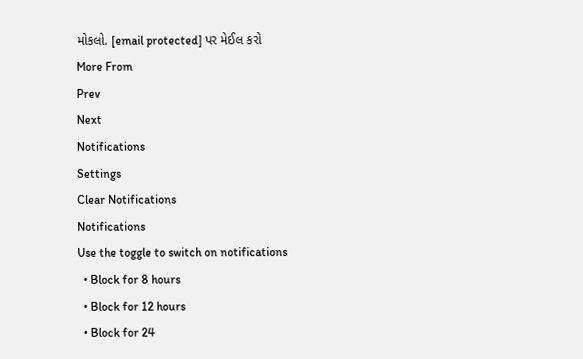મોકલો. [email protected] પર મેઈલ કરો
More From
Prev
Next
Notifications
Settings
Clear Notifications
Notifications
Use the toggle to switch on notifications
  • Block for 8 hours
  • Block for 12 hours
  • Block for 24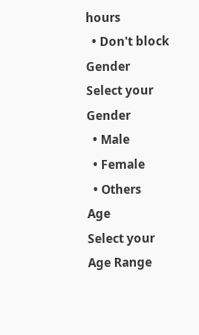hours
  • Don't block
Gender
Select your Gender
  • Male
  • Female
  • Others
Age
Select your Age Range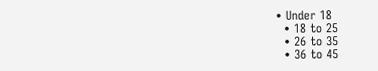• Under 18
  • 18 to 25
  • 26 to 35
  • 36 to 45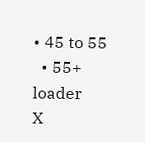• 45 to 55
  • 55+
loader
X